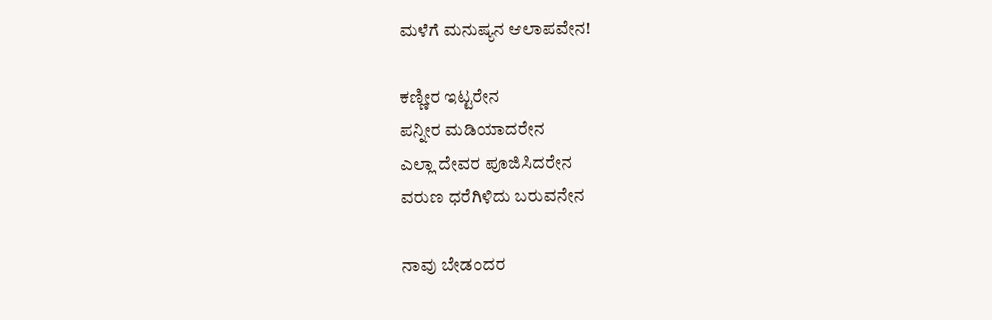ಮಳೆಗೆ ಮನುಷ್ಯನ ಆಲಾಪವೇನ!

ಕಣ್ಣೀರ ಇಟ್ಟರೇನ
ಪನ್ನೀರ ಮಡಿಯಾದರೇನ
ಎಲ್ಲಾ ದೇವರ ಪೂಜಿಸಿದರೇನ
ವರುಣ ಧರೆಗಿಳಿದು ಬರುವನೇನ

ನಾವು ಬೇಡಂದರ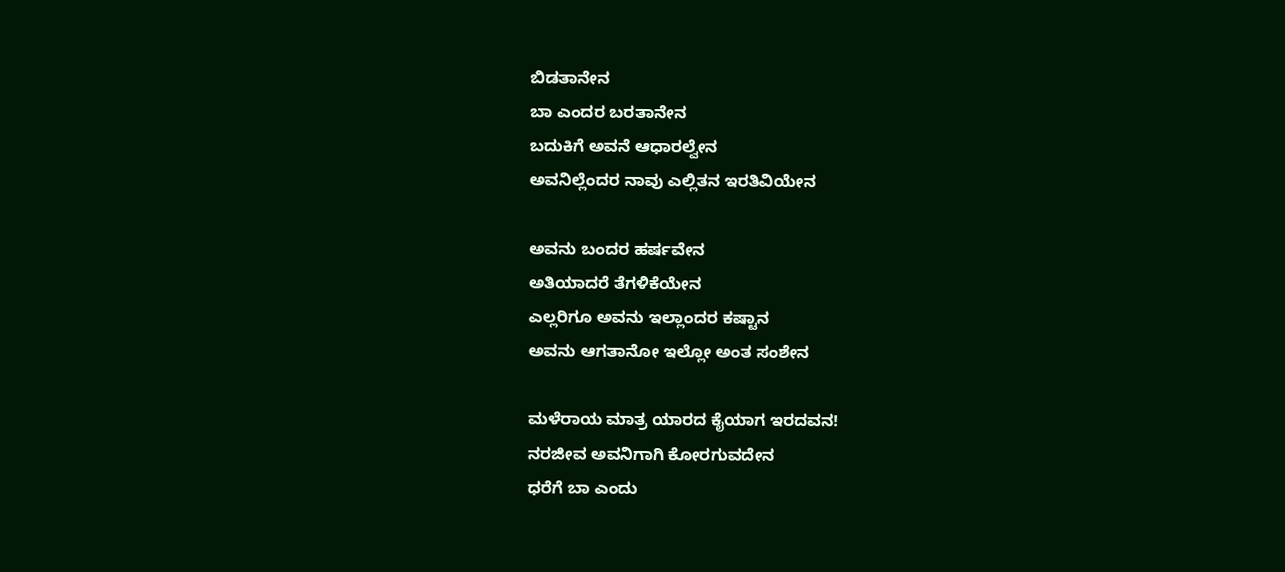ಬಿಡತಾನೇನ
ಬಾ ಎಂದರ ಬರತಾನೇನ
ಬದುಕಿಗೆ ಅವನೆ ಆಧಾರಲ್ವೇನ
ಅವನಿಲ್ಲೆಂದರ ನಾವು ಎಲ್ಲಿತನ ಇರತಿವಿಯೇನ

ಅವನು ಬಂದರ ಹರ್ಷವೇನ
ಅತಿಯಾದರೆ ತೆಗಳಿಕೆಯೇನ
ಎಲ್ಲರಿಗೂ ಅವನು ಇಲ್ಲಾಂದರ ಕಷ್ಟಾನ
ಅವನು ಆಗತಾನೋ ಇಲ್ಲೋ ಅಂತ ಸಂಶೇನ

ಮಳೆರಾಯ ಮಾತ್ರ ಯಾರದ ಕೈಯಾಗ ಇರದವನ!
ನರಜೀವ ಅವನಿಗಾಗಿ ಕೋರಗುವದೇನ
ಧರೆಗೆ ಬಾ ಎಂದು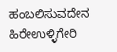ಹಂಬಲಿಸುವದೇನ
ಹಿರೇಉಳ್ಳಿಗೇರಿ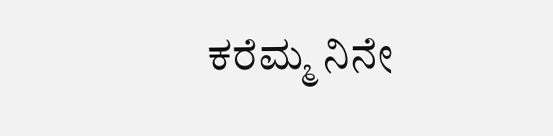ಕರೆಮ್ಮ ನಿನೇ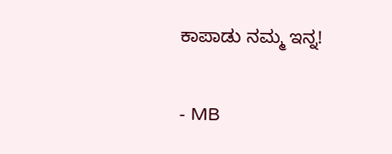ಕಾಪಾಡು ನಮ್ಮ ಇನ್ನ!

- MB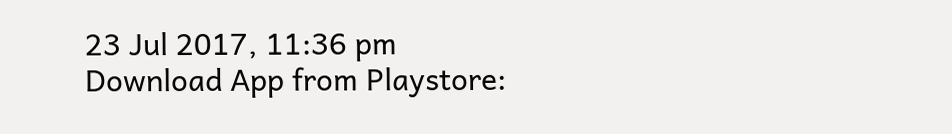23 Jul 2017, 11:36 pm
Download App from Playstore: